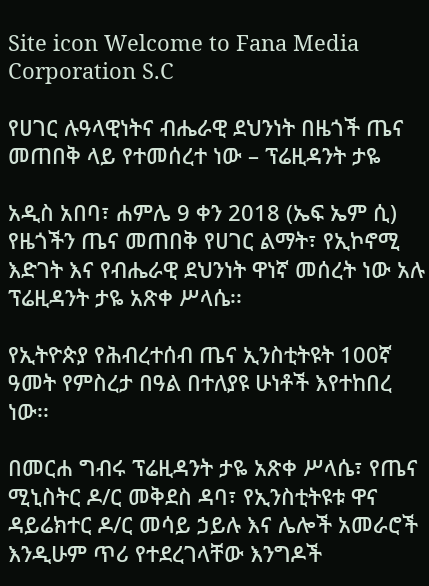Site icon Welcome to Fana Media Corporation S.C

የሀገር ሉዓላዊነትና ብሔራዊ ደህንነት በዜጎች ጤና መጠበቅ ላይ የተመሰረተ ነው – ፕሬዚዳንት ታዬ

አዲስ አበባ፣ ሐምሌ 9 ቀን 2018 (ኤፍ ኤም ሲ) የዜጎችን ጤና መጠበቅ የሀገር ልማት፣ የኢኮኖሚ እድገት እና የብሔራዊ ደህንነት ዋነኛ መሰረት ነው አሉ ፕሬዚዳንት ታዬ አጽቀ ሥላሴ፡፡

የኢትዮጵያ የሕብረተሰብ ጤና ኢንስቲትዩት 100ኛ ዓመት የምስረታ በዓል በተለያዩ ሁነቶች እየተከበረ ነው፡፡

በመርሐ ግብሩ ፕሬዚዳንት ታዬ አጽቀ ሥላሴ፣ የጤና ሚኒስትር ዶ/ር መቅደስ ዳባ፣ የኢንስቲትዩቱ ዋና ዳይሬክተር ዶ/ር መሳይ ኃይሉ እና ሌሎች አመራሮች እንዲሁም ጥሪ የተደረገላቸው እንግዶች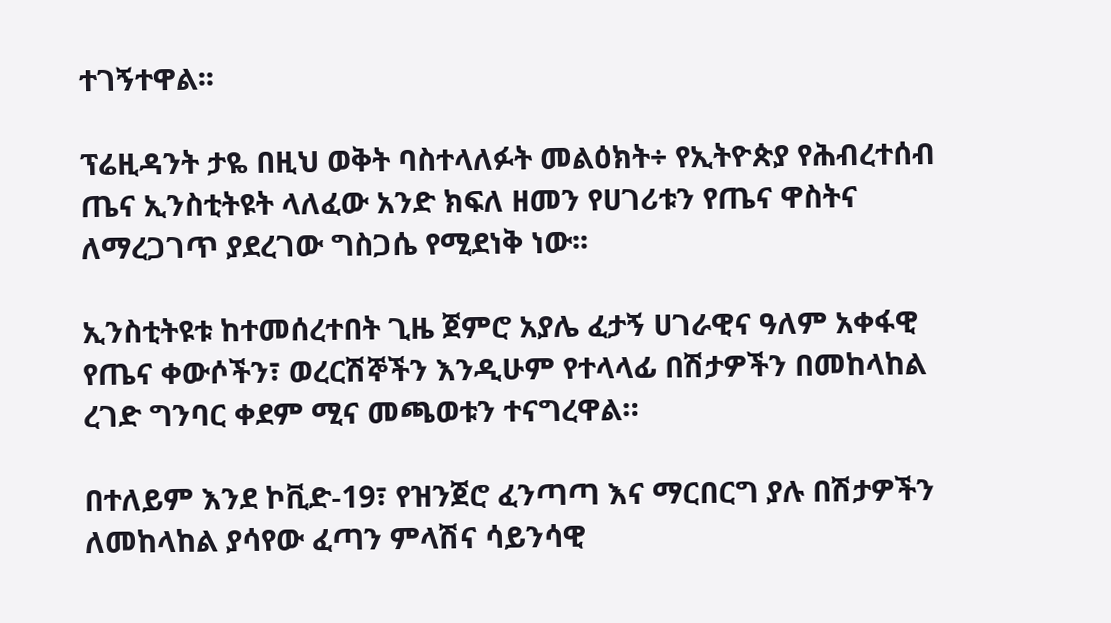ተገኝተዋል፡፡

ፕሬዚዳንት ታዬ በዚህ ወቅት ባስተላለፉት መልዕክት÷ የኢትዮጵያ የሕብረተሰብ ጤና ኢንስቲትዩት ላለፈው አንድ ክፍለ ዘመን የሀገሪቱን የጤና ዋስትና ለማረጋገጥ ያደረገው ግስጋሴ የሚደነቅ ነው፡፡

ኢንስቲትዩቱ ከተመሰረተበት ጊዜ ጀምሮ አያሌ ፈታኝ ሀገራዊና ዓለም አቀፋዊ የጤና ቀውሶችን፣ ወረርሽኞችን እንዲሁም የተላላፊ በሽታዎችን በመከላከል ረገድ ግንባር ቀደም ሚና መጫወቱን ተናግረዋል።

በተለይም እንደ ኮቪድ-19፣ የዝንጀሮ ፈንጣጣ እና ማርበርግ ያሉ በሽታዎችን ለመከላከል ያሳየው ፈጣን ምላሽና ሳይንሳዊ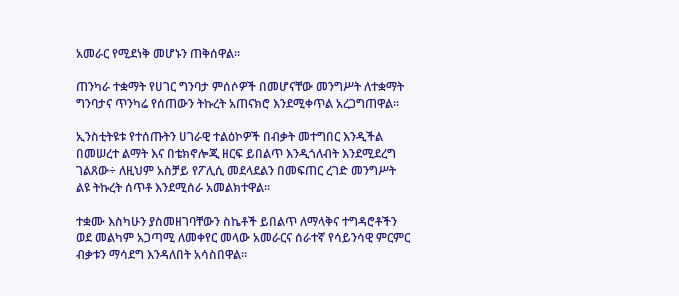አመራር የሚደነቅ መሆኑን ጠቅሰዋል፡፡

ጠንካራ ተቋማት የሀገር ግንባታ ምሰሶዎች በመሆናቸው መንግሥት ለተቋማት ግንባታና ጥንካሬ የሰጠውን ትኩረት አጠናክሮ እንደሚቀጥል አረጋግጠዋል፡፡

ኢንስቲትዩቱ የተሰጡትን ሀገራዊ ተልዕኮዎች በብቃት መተግበር እንዲችል በመሠረተ ልማት እና በቴክኖሎጂ ዘርፍ ይበልጥ እንዲጎለብት እንደሚደረግ ገልጸው÷ ለዚህም አስቻይ የፖሊሲ መደላደልን በመፍጠር ረገድ መንግሥት ልዩ ትኩረት ሰጥቶ እንደሚሰራ አመልክተዋል፡፡

ተቋሙ እስካሁን ያስመዘገባቸውን ስኬቶች ይበልጥ ለማላቅና ተግዳሮቶችን ወደ መልካም አጋጣሚ ለመቀየር መላው አመራርና ሰራተኛ የሳይንሳዊ ምርምር ብቃቱን ማሳደግ እንዳለበት አሳስበዋል።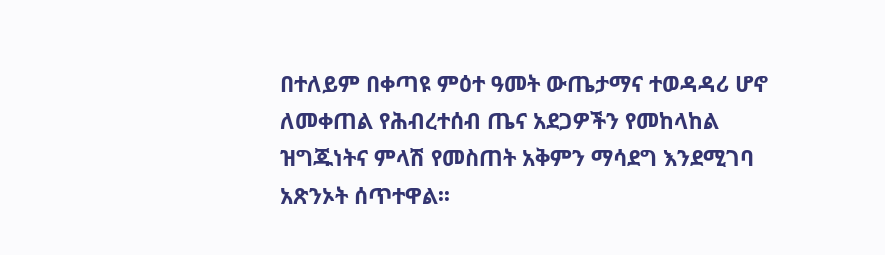በተለይም በቀጣዩ ምዕተ ዓመት ውጤታማና ተወዳዳሪ ሆኖ ለመቀጠል የሕብረተሰብ ጤና አደጋዎችን የመከላከል ዝግጁነትና ምላሽ የመስጠት አቅምን ማሳደግ እንደሚገባ አጽንኦት ሰጥተዋል፡፡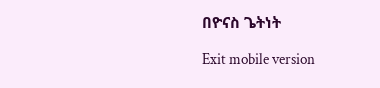በዮናስ ጌትነት

Exit mobile version